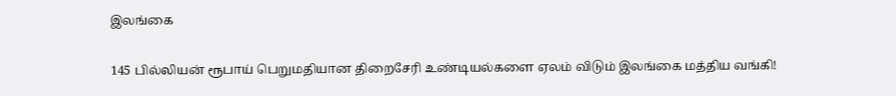இலங்கை

145 பில்லியன் ரூபாய் பெறுமதியான திறைசேரி உண்டியல்களை ஏலம் விடும் இலங்கை மத்திய வங்கி!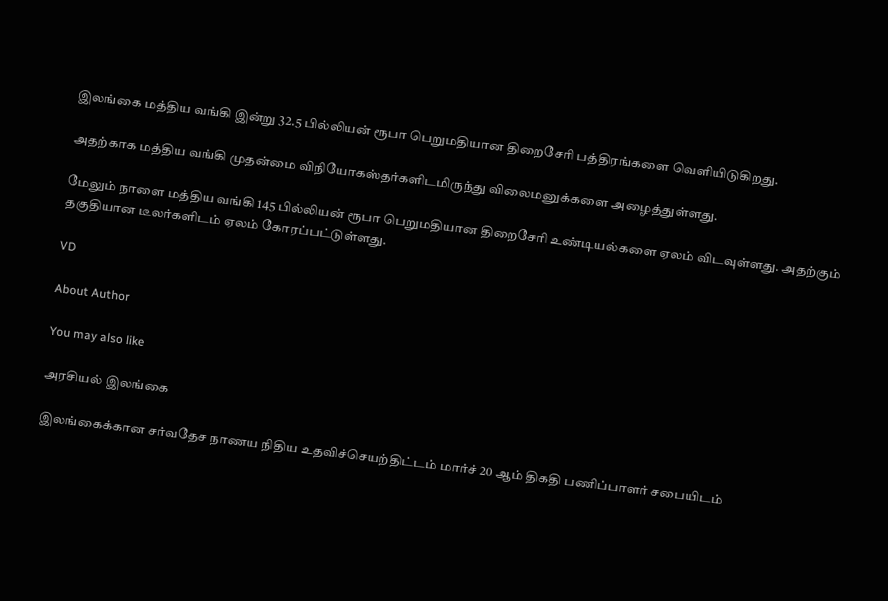இலங்கை மத்திய வங்கி இன்று 32.5 பில்லியன் ரூபா பெறுமதியான திறைசேரி பத்திரங்களை வெளியிடுகிறது.

அதற்காக மத்திய வங்கி முதன்மை விநியோகஸ்தர்களிடமிருந்து விலைமனுக்களை அழைத்துள்ளது.

மேலும் நாளை மத்திய வங்கி 145 பில்லியன் ரூபா பெறுமதியான திறைசேரி உண்டியல்களை ஏலம் விடவுள்ளது. அதற்கும் தகுதியான டீலர்களிடம் ஏலம் கோரப்பட்டுள்ளது.

VD

About Author

You may also like

அரசியல் இலங்கை

இலங்கைக்கான சர்வதேச நாணய நிதிய உதவிச்செயற்திட்டம் மார்ச் 20 ஆம் திகதி பணிப்பாளர் சபையிடம்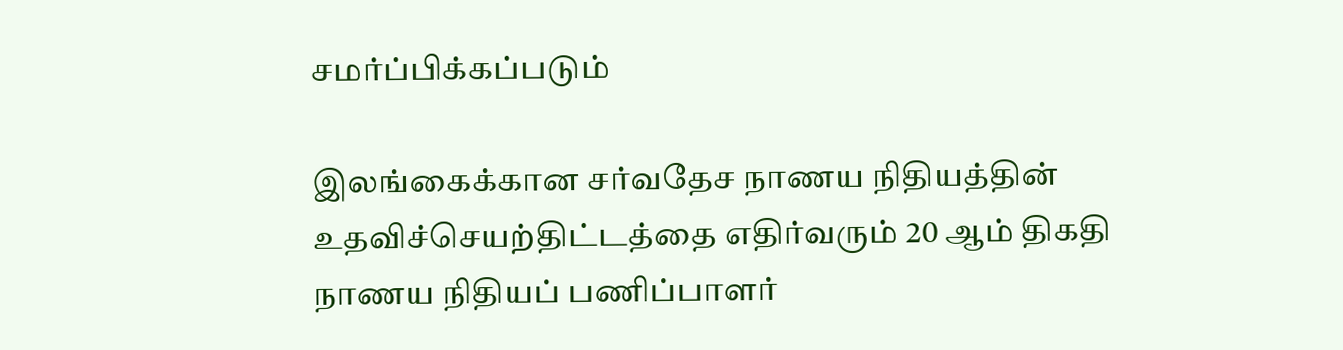சமர்ப்பிக்கப்படும்

இலங்கைக்கான சர்வதேச நாணய நிதியத்தின் உதவிச்செயற்திட்டத்தை எதிர்வரும் 20 ஆம் திகதி நாணய நிதியப் பணிப்பாளர்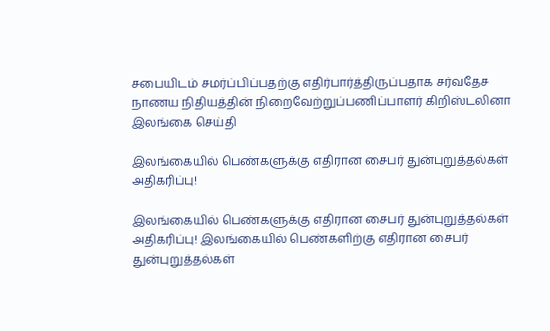சபையிடம் சமர்ப்பிப்பதற்கு எதிர்பார்த்திருப்பதாக சர்வதேச நாணய நிதியத்தின் நிறைவேற்றுப்பணிப்பாளர் கிறிஸ்டலினா
இலங்கை செய்தி

இலங்கையில் பெண்களுக்கு எதிரான சைபர் துன்புறுத்தல்கள் அதிகரிப்பு!

இலங்கையில் பெண்களுக்கு எதிரான சைபர் துன்புறுத்தல்கள் அதிகரிப்பு! இலங்கையில் பெண்களிற்கு எதிரான சைபர் துன்புறுத்தல்கள்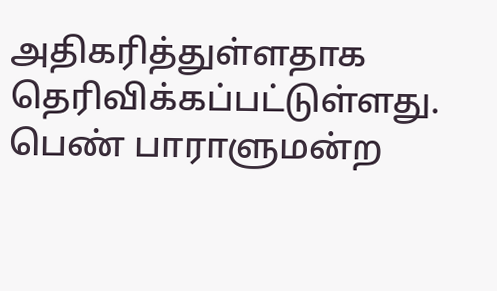அதிகரித்துள்ளதாக தெரிவிக்கப்பட்டுள்ளது. பெண் பாராளுமன்ற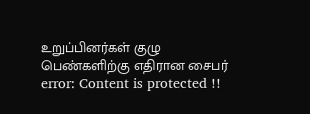உறுப்பினர்கள் குழு பெண்களிற்கு எதிரான சைபர்
error: Content is protected !!